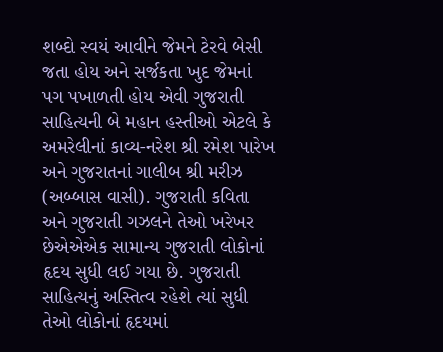શબ્દો સ્વયં આવીને જેમને ટેરવે બેસી જતા હોય અને સર્જકતા ખુદ જેમનાં પગ પખાળતી હોય એવી ગુજરાતી સાહિત્યની બે મહાન હસ્તીઓ એટલે કે અમરેલીનાં કાવ્ય-નરેશ શ્રી રમેશ પારેખ અને ગુજરાતનાં ગાલીબ શ્રી મરીઝ (અબ્બાસ વાસી). ગુજરાતી કવિતા અને ગુજરાતી ગઝલને તેઓ ખરેખર છેએએએક સામાન્ય ગુજરાતી લોકોનાં હૃદય સુધી લઈ ગયા છે. ગુજરાતી સાહિત્યનું અસ્તિત્વ રહેશે ત્યાં સુધી તેઓ લોકોનાં હૃદયમાં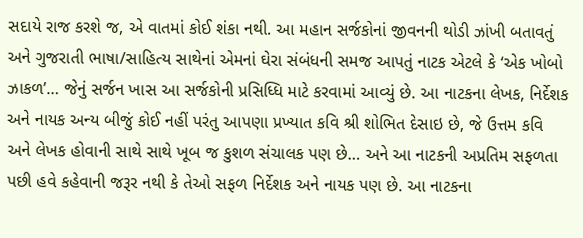સદાયે રાજ કરશે જ, એ વાતમાં કોઈ શંકા નથી. આ મહાન સર્જકોનાં જીવનની થોડી ઝાંખી બતાવતું અને ગુજરાતી ભાષા/સાહિત્ય સાથેનાં એમનાં ઘેરા સંબંધની સમજ આપતું નાટક એટલે કે ‘એક ખોબો ઝાકળ’… જેનું સર્જન ખાસ આ સર્જકોની પ્રસિધ્ધિ માટે કરવામાં આવ્યું છે. આ નાટકના લેખક, નિર્દેશક અને નાયક અન્ય બીજું કોઈ નહીં પરંતુ આપણા પ્રખ્યાત કવિ શ્રી શોભિત દેસાઇ છે, જે ઉત્તમ કવિ અને લેખક હોવાની સાથે સાથે ખૂબ જ કુશળ સંચાલક પણ છે… અને આ નાટકની અપ્રતિમ સફળતા પછી હવે કહેવાની જરૂર નથી કે તેઓ સફળ નિર્દેશક અને નાયક પણ છે. આ નાટકના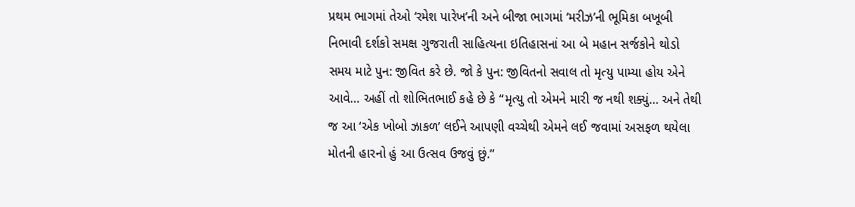પ્રથમ ભાગમાં તેઓ ‘રમેશ પારેખ’ની અને બીજા ભાગમાં ‘મરીઝ’ની ભૂમિકા બખૂબી નિભાવી દર્શકો સમક્ષ ગુજરાતી સાહિત્યના ઇતિહાસનાં આ બે મહાન સર્જકોને થોડો સમય માટે પુન: જીવિત કરે છે. જો કે પુન: જીવિતનો સવાલ તો મૃત્યુ પામ્યા હોય એને આવે… અહીં તો શોભિતભાઈ કહે છે કે “મૃત્યુ તો એમને મારી જ નથી શક્યું… અને તેથી જ આ ‘એક ખોબો ઝાકળ’ લઈને આપણી વચ્ચેથી એમને લઈ જવામાં અસફળ થયેલા મોતની હારનો હું આ ઉત્સવ ઉજવું છું.”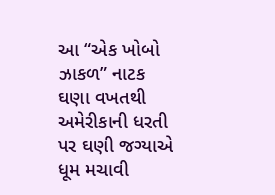આ “એક ખોબો ઝાકળ” નાટક ઘણા વખતથી અમેરીકાની ધરતી પર ઘણી જગ્યાએ ધૂમ મચાવી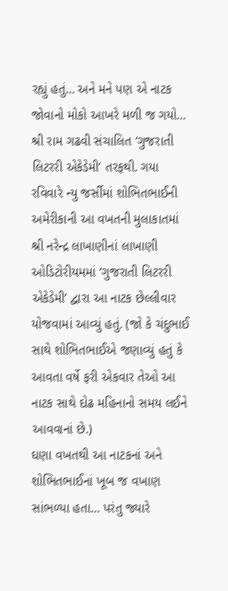રહ્યું હતું… અને મને પણ એ નાટક જોવાનો મોકો આખરે મળી જ ગયો… શ્રી રામ ગઢવી સંચાલિત ‘ગુજરાતી લિટરરી એકેડેમી’ તરફથી. ગયા રવિવારે ન્યુ જર્સીમાં શોભિતભાઈની અમેરીકાની આ વખતની મુલાકાતમાં શ્રી નરેન્દ્ર લાખાણીનાં લાખાણી ઓડિટોરીયમમાં ‘ગુજરાતી લિટરરી એકેડેમી’ દ્વારા આ નાટક છેલ્લીવાર યોજવામાં આવ્યું હતું. (જો કે ચંદુભાઈ સાથે શોભિતભાઈએ જણાવ્યું હતું કે આવતા વર્ષે ફરી એકવાર તેઓ આ નાટક સાથે દોઢ મહિનાનો સમય લઈને આવવાનાં છે.)
ઘણા વખતથી આ નાટકનાં અને શોભિતભાઈનાં ખૂબ જ વખાણ સાંભળ્યા હતા… પરંતુ જ્યારે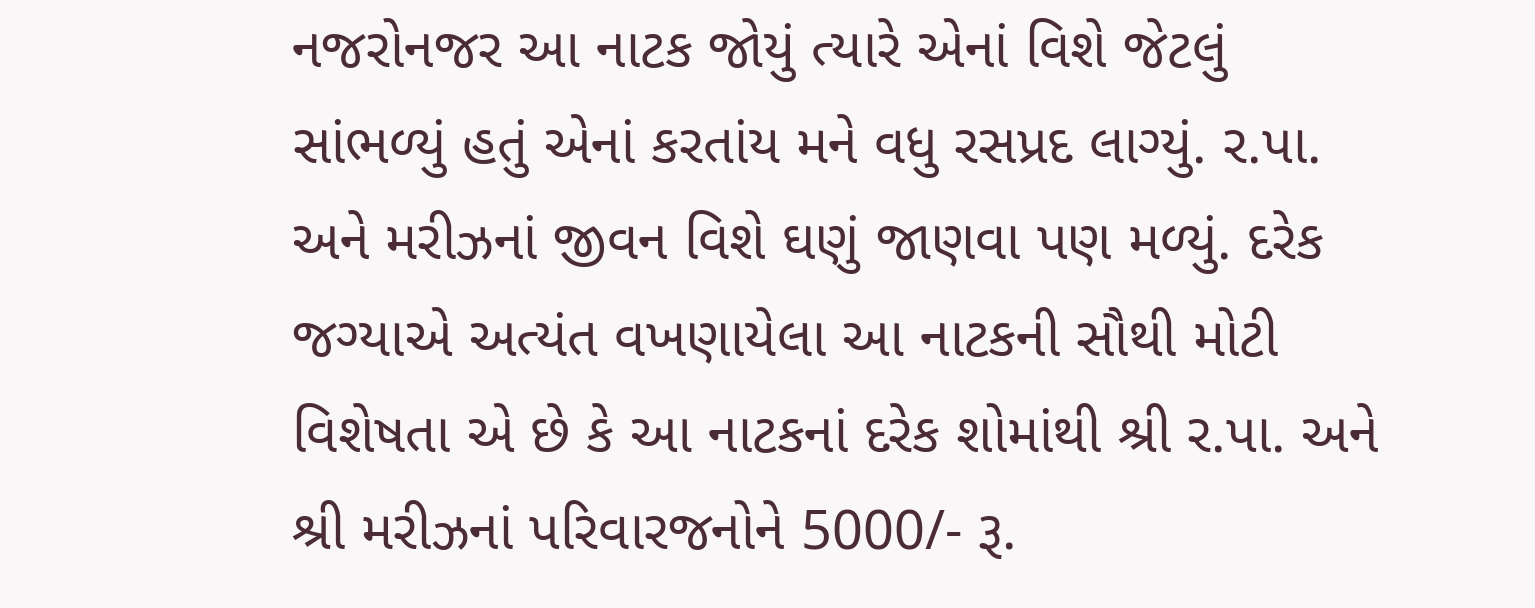નજરોનજર આ નાટક જોયું ત્યારે એનાં વિશે જેટલું સાંભળ્યું હતું એનાં કરતાંય મને વધુ રસપ્રદ લાગ્યું. ર.પા. અને મરીઝનાં જીવન વિશે ઘણું જાણવા પણ મળ્યું. દરેક જગ્યાએ અત્યંત વખણાયેલા આ નાટકની સૌથી મોટી વિશેષતા એ છે કે આ નાટકનાં દરેક શોમાંથી શ્રી ર.પા. અને શ્રી મરીઝનાં પરિવારજનોને 5000/- રૂ.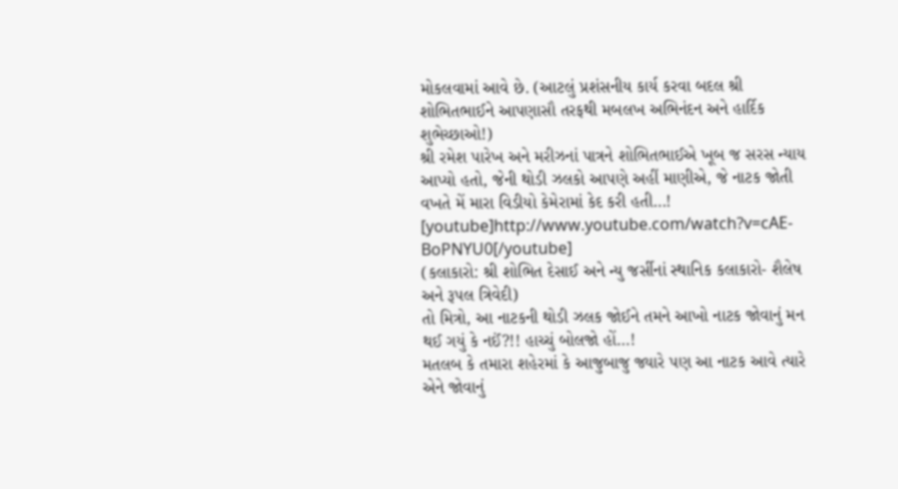મોકલવામાં આવે છે. (આટલું પ્રશંસનીય કાર્ય કરવા બદલ શ્રી શોભિતભાઈને આપણાસૌ તરફથી મબલખ અભિનંદન અને હાર્દિક શુભેચ્છાઓ!)
શ્રી રમેશ પારેખ અને મરીઝનાં પાત્રને શોભિતભાઈએ ખૂબ જ સરસ ન્યાય આપ્યો હતો, જેની થોડી ઝલકો આપણે અહીં માણીએ, જે નાટક જોતી વખતે મેં મારા વિડીયો કેમેરામાં કેદ કરી હતી…!
[youtube]http://www.youtube.com/watch?v=cAE-BoPNYU0[/youtube]
(કલાકારો: શ્રી શોભિત દેસાઈ અને ન્યુ જર્સીનાં સ્થાનિક કલાકારો- શૈલેષ અને રૂપલ ત્રિવેદી)
તો મિત્રો, આ નાટકની થોડી ઝલક જોઈને તમને આખો નાટક જોવાનું મન થઈ ગયું કે નઈં?!! હાચ્ચું બોલજો હોં…!
મતલબ કે તમારા શહેરમાં કે આજુબાજુ જ્યારે પણ આ નાટક આવે ત્યારે એને જોવાનું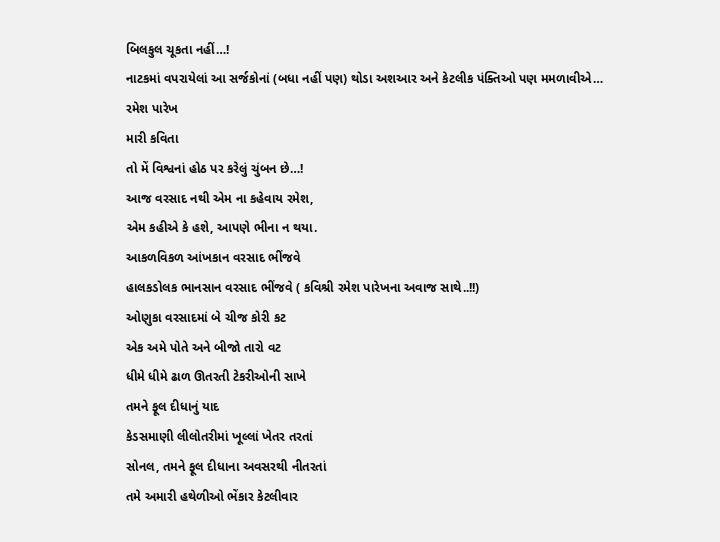બિલકુલ ચૂકતા નહીં…!
નાટકમાં વપરાયેલાં આ સર્જકોનાં (બધા નહીં પણ) થોડા અશઆર અને કેટલીક પંક્તિઓ પણ મમળાવીએ…
રમેશ પારેખ
મારી કવિતા
તો મેં વિશ્વનાં હોઠ પર કરેલું ચુંબન છે…!
આજ વરસાદ નથી એમ ના કહેવાય રમેશ,
એમ કહીએ કે હશે, આપણે ભીના ન થયા.
આકળવિકળ આંખકાન વરસાદ ભીંજવે
હાલકડોલક ભાનસાન વરસાદ ભીંજવે ( કવિશ્રી રમેશ પારેખના અવાજ સાથે..!!)
ઓણુકા વરસાદમાં બે ચીજ કોરી કટ
એક અમે પોતે અને બીજો તારો વટ
ધીમે ધીમે ઢાળ ઊતરતી ટેકરીઓની સાખે
તમને ફૂલ દીધાનું યાદ
કેડસમાણી લીલોતરીમાં ખૂલ્લાં ખેતર તરતાં
સોનલ, તમને ફૂલ દીધાના અવસરથી નીતરતાં
તમે અમારી હથેળીઓ ભેંકાર કેટલીવાર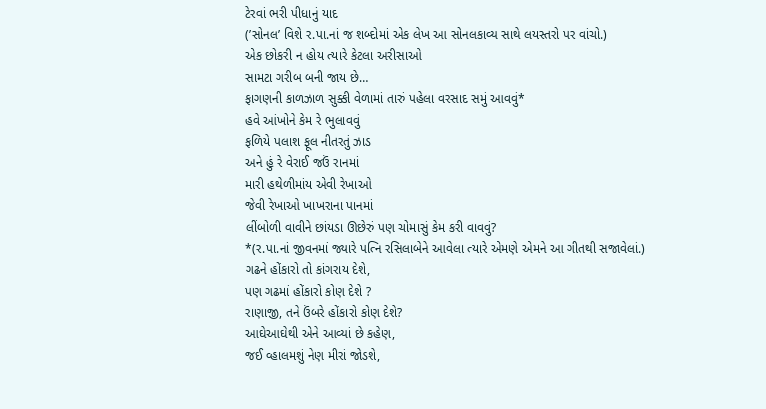ટેરવાં ભરી પીધાનું યાદ
(’સોનલ’ વિશે ર.પા.નાં જ શબ્દોમાં એક લેખ આ સોનલકાવ્ય સાથે લયસ્તરો પર વાંચો.)
એક છોકરી ન હોય ત્યારે કેટલા અરીસાઓ
સામટા ગરીબ બની જાય છે…
ફાગણની કાળઝાળ સુક્કી વેળામાં તારું પહેલા વરસાદ સમું આવવું*
હવે આંખોને કેમ રે ભુલાવવું
ફળિયે પલાશ ફૂલ નીતરતું ઝાડ
અને હું રે વેરાઈ જઉં રાનમાં
મારી હથેળીમાંય એવી રેખાઓ
જેવી રેખાઓ ખાખરાના પાનમાં
લીંબોળી વાવીને છાંયડા ઊછેરું પણ ચોમાસું કેમ કરી વાવવું?
*(ર.પા.નાં જીવનમાં જ્યારે પત્નિ રસિલાબેને આવેલા ત્યારે એમણે એમને આ ગીતથી સજાવેલાં.)
ગઢને હોંકારો તો કાંગરાય દેશે,
પણ ગઢમાં હોંકારો કોણ દેશે ?
રાણાજી, તને ઉંબરે હોંકારો કોણ દેશે?
આઘેઆઘેથી એને આવ્યાં છે કહેણ,
જઈ વ્હાલમશું નેણ મીરાં જોડશે,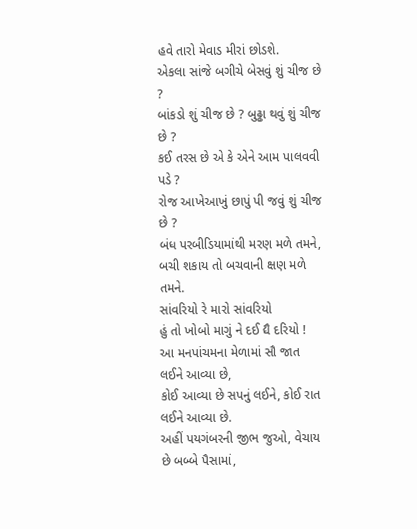હવે તારો મેવાડ મીરાં છોડશે.
એકલા સાંજે બગીચે બેસવું શું ચીજ છે ?
બાંકડો શું ચીજ છે ? બુઢ્ઢા થવું શું ચીજ છે ?
કઈ તરસ છે એ કે એને આમ પાલવવી પડે ?
રોજ આખેઆખું છાપું પી જવું શું ચીજ છે ?
બંધ પરબીડિયામાંથી મરણ મળે તમને,
બચી શકાય તો બચવાની ક્ષણ મળે તમને.
સાંવરિયો રે મારો સાંવરિયો
હું તો ખોબો માગું ને દઈ દ્યૈ દરિયો !
આ મનપાંચમના મેળામાં સૌ જાત લઈને આવ્યા છે,
કોઈ આવ્યા છે સપનું લઈને, કોઈ રાત લઈને આવ્યા છે.
અહીં પયગંબરની જીભ જુઓ, વેચાય છે બબ્બે પૈસામાં,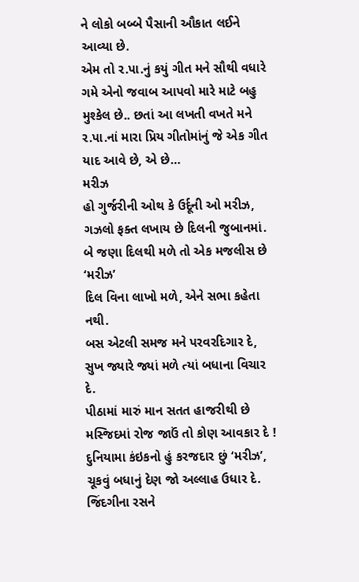ને લોકો બબ્બે પૈસાની ઔકાત લઈને આવ્યા છે.
એમ તો ર.પા.નું કયું ગીત મને સૌથી વધારે ગમે એનો જવાબ આપવો મારે માટે બહુ મુશ્કેલ છે.. છતાં આ લખતી વખતે મને ર.પા.નાં મારા પ્રિય ગીતોમાંનું જે એક ગીત યાદ આવે છે, એ છે…
મરીઝ
હો ગુર્જરીની ઓથ કે ઉર્દૂની ઓ મરીઝ,
ગઝલો ફક્ત લખાય છે દિલની જુબાનમાં.
બે જણા દિલથી મળે તો એક મજલીસ છે ‘મરીઝ’
દિલ વિના લાખો મળે, એને સભા કહેતા નથી.
બસ એટલી સમજ મને પરવરદિગાર દે,
સુખ જ્યારે જ્યાં મળે ત્યાં બધાના વિચાર દે.
પીઠામાં મારું માન સતત હાજરીથી છે
મસ્જિદમાં રોજ જાઉં તો કોણ આવકાર દે !
દુનિયામા કંઇકનો હું કરજદાર છું ‘મરીઝ’,
ચૂકવું બધાનું દેણ જો અલ્લાહ ઉધાર દે.
જિંદગીના રસને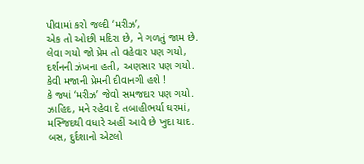પીવામાં કરો જલ્દી ‘મરીઝ’,
એક તો ઓછી મદિરા છે, ને ગળતું જામ છે.
લેવા ગયો જો પ્રેમ તો વહેવાર પણ ગયો,
દર્શનની ઝંખના હતી, અણસાર પણ ગયો.
કેવી મજાની પ્રેમની દીવાનગી હશે !
કે જ્યાં ‘મરીઝ’ જેવો સમજદાર પણ ગયો.
ઝાહિદ, મને રહેવા દે તબાહીભર્યા ઘરમાં,
મસ્જિદથી વધારે અહીં આવે છે ખુદા યાદ.
બસ, દુર્દશાનો એટલો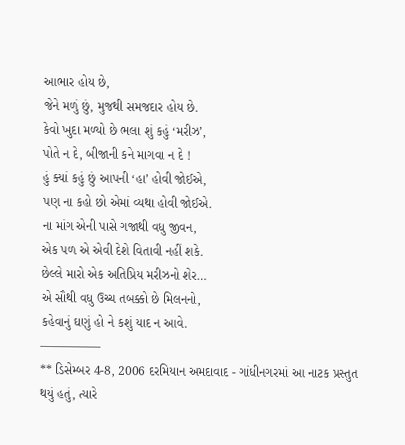આભાર હોય છે,
જેને મળું છું, મુજથી સમજદાર હોય છે.
કેવો ખુદા મળ્યો છે ભલા શું કહું ‘મરીઝ’,
પોતે ન દે, બીજાની કને માગવા ન દે !
હું ક્યાં કહું છું આપની ‘હા’ હોવી જોઈએ,
પણ ના કહો છો એમાં વ્યથા હોવી જોઈએ.
ના માંગ એની પાસે ગજાથી વધુ જીવન,
એક પળ એ એવી દેશે વિતાવી નહીં શકે.
છેલ્લે મારો એક અતિપ્રિય મરીઝનો શેર…
એ સૌથી વધુ ઉચ્ચ તબક્કો છે મિલનનો,
કહેવાનું ઘણું હો ને કશું યાદ ન આવે.
—————
** ડિસેમ્બર 4-8, 2006 દરમિયાન અમદાવાદ - ગાંધીનગરમાં આ નાટક પ્રસ્તુત થયું હતું, ત્યારે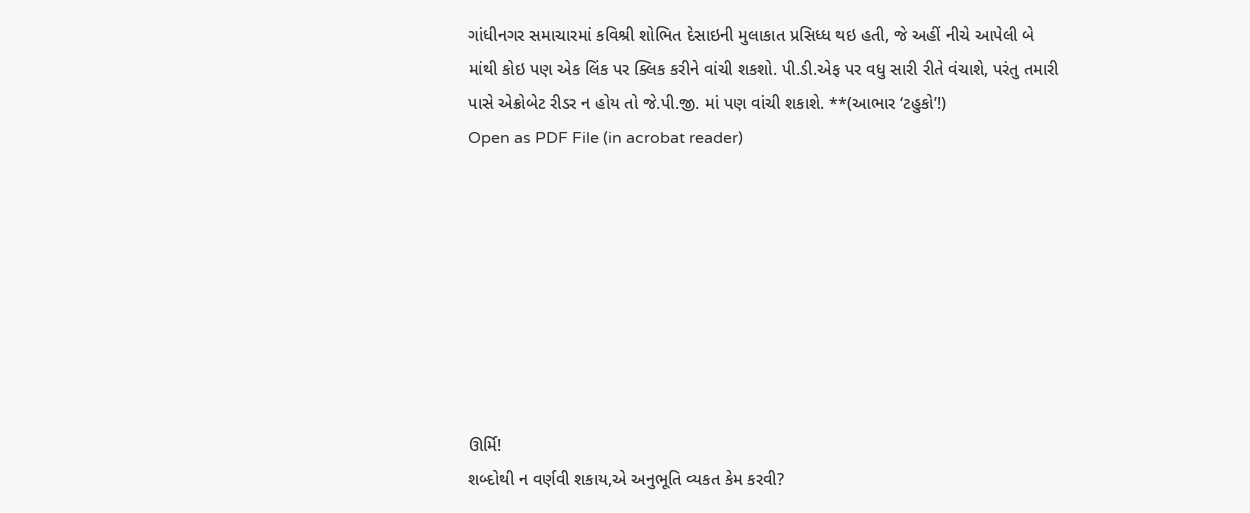ગાંધીનગર સમાચારમાં કવિશ્રી શોભિત દેસાઇની મુલાકાત પ્રસિધ્ધ થઇ હતી, જે અહીં નીચે આપેલી બે માંથી કોઇ પણ એક લિંક પર ક્લિક કરીને વાંચી શકશો. પી.ડી.એફ પર વધુ સારી રીતે વંચાશે, પરંતુ તમારી પાસે એક્રોબેટ રીડર ન હોય તો જે.પી.જી. માં પણ વાંચી શકાશે. **(આભાર ‘ટહુકો’!)
Open as PDF File (in acrobat reader)








ઊર્મિ!
શબ્દોથી ન વર્ણવી શકાય,એ અનુભૂતિ વ્યકત કેમ કરવી?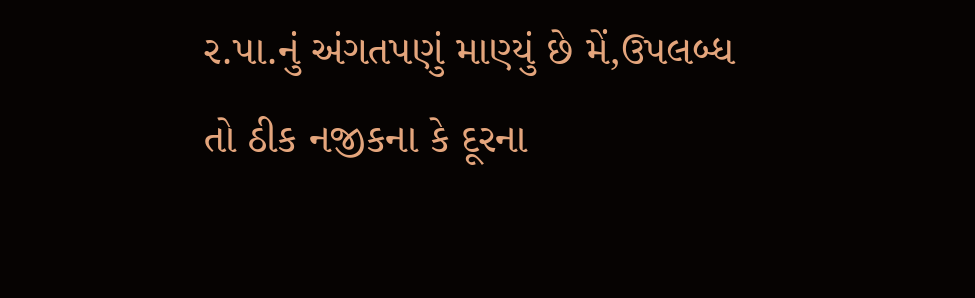ર.પા.નું અંગતપણું માણ્યું છે મેં,ઉપલબ્ધ તો ઠીક નજીકના કે દૂરના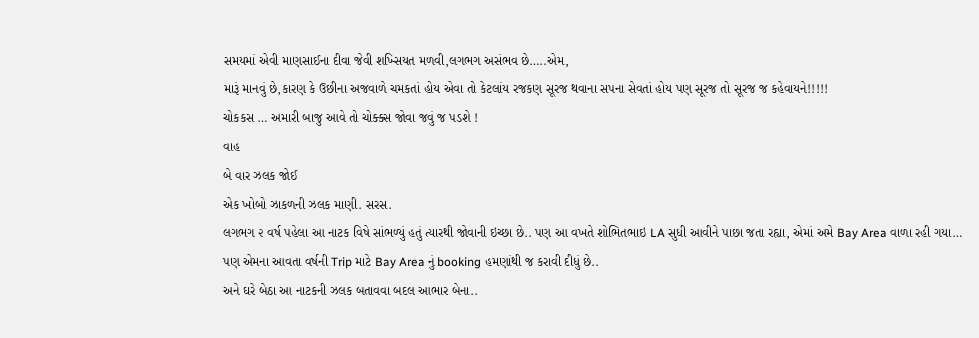સમયમાં એવી માણસાઈના દીવા જેવી શખ્સિયત મળવી,લગભગ અસંભવ છે…..એમ,
મારૂં માનવું છે,કારણ કે ઉછીના અજવાળે ચમકતાં હોય એવા તો કેટલાંય રજકણ સૂરજ થવાના સપના સેવતાં હોય પણ સૂરજ તો સૂરજ જ કહેવાયને!!!!!
ચોકકસ … અમારી બાજુ આવે તો ચોક્ક્સ જોવા જવું જ પડશે !
વાહ
બે વાર ઝલક જોઈ
એક ખોબો ઝાકળની ઝલક માણી. સરસ.
લગભગ ૨ વર્ષ પહેલા આ નાટક વિષે સાંભળ્યું હતું ત્યારથી જોવાની ઇચ્છા છે.. પણ આ વખતે શોભિતભાઇ LA સુધી આવીને પાછા જતા રહ્યા, એમાં અમે Bay Area વાળા રહી ગયા…
પણ એમના આવતા વર્ષની Trip માટે Bay Area નું booking હમણાંથી જ કરાવી દીધું છે..
અને ઘરે બેઠા આ નાટકની ઝલક બતાવવા બદલ આભાર બેના..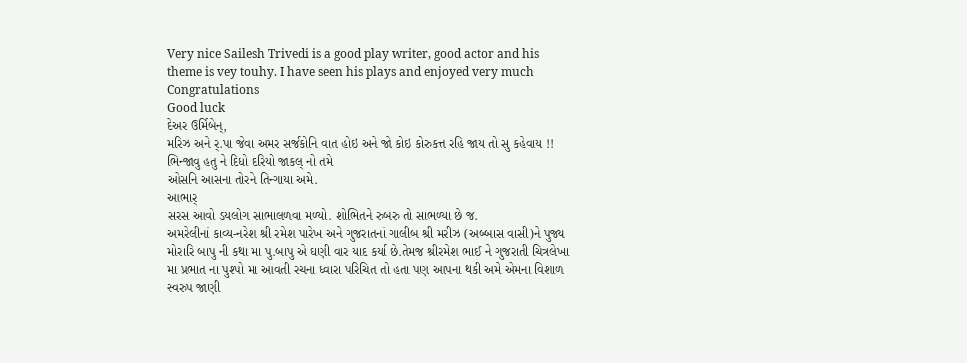Very nice Sailesh Trivedi is a good play writer, good actor and his theme is vey touhy. I have seen his plays and enjoyed very much
Congratulations
Good luck
દેઅર ઉર્મિબેન્,
મરિઝ અને ર્.પા જેવા અમર સર્જકોનિ વાત હોઇ અને જો કોઇ કોરુકત્ત રહિ જાય તો સુ કહેવાય !!
ભિન્જાવુ હતુ ને દિધો દરિયો જાકલ્ નો તમે
ઓસનિ આસના તોરને તિન્ગાયા અમે.
આભાર્
સરસ આવો ડયલોગ સાભાલળવા મળ્યો. શોભિતને રુબરુ તો સાભળ્યા છે જ.
અમરેલીનાં કાવ્ય-નરેશ શ્રી રમેશ પારેખ અને ગુજરાતનાં ગાલીબ શ્રી મરીઝ (અબ્બાસ વાસી)ને પુજ્ય મોરારિ બાપુ ની કથા મા પુ.બાપુ એ ઘણી વાર યાદ કર્યા છે.તેમજ શ્રીરમેશ ભાઈ ને ગુજરાતી ચિત્રલેખા મા પ્રભાત ના પુશ્પો મા આવતી રચના ધ્વારા પરિચિત તો હતા પણ આપના થકી અમે એમના વિશાળ સ્વરુપ જાણી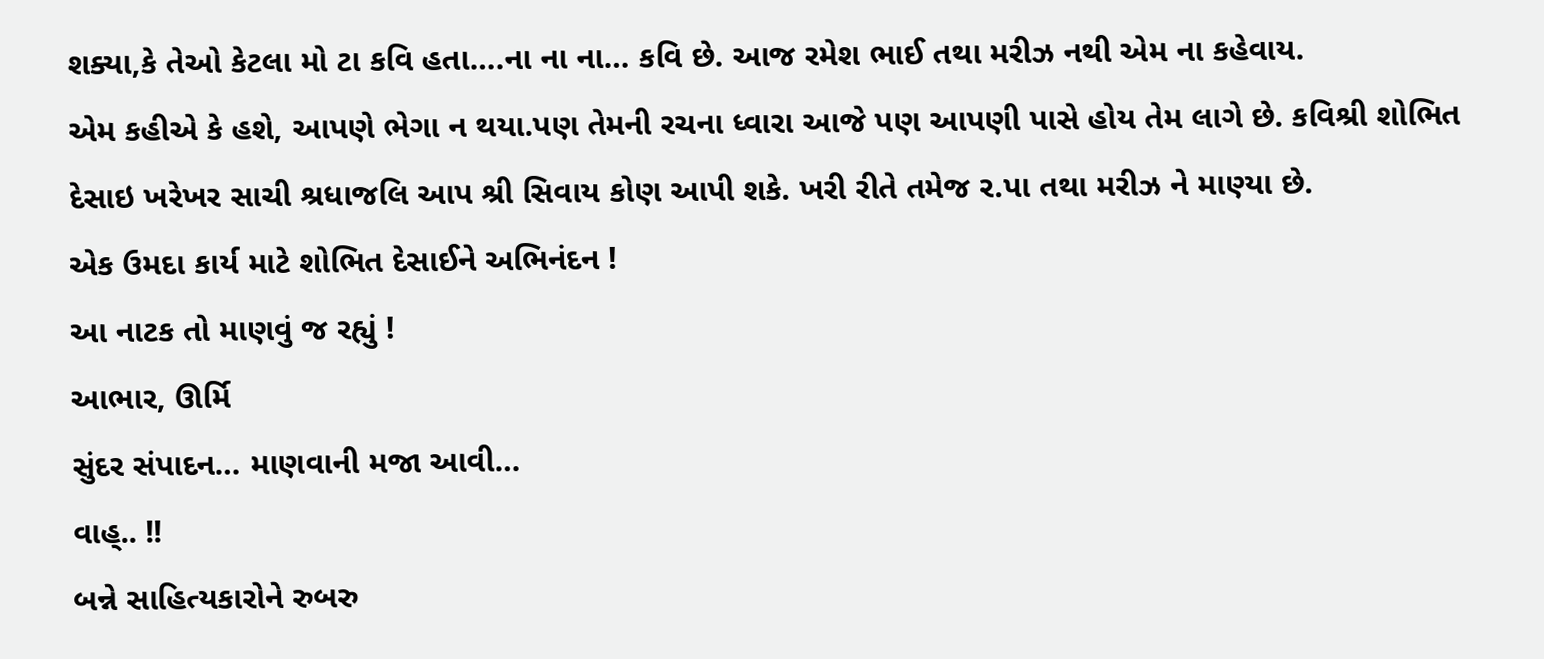શક્યા,કે તેઓ કેટલા મો ટા કવિ હતા….ના ના ના… કવિ છે. આજ રમેશ ભાઈ તથા મરીઝ નથી એમ ના કહેવાય.
એમ કહીએ કે હશે, આપણે ભેગા ન થયા.પણ તેમની રચના ધ્વારા આજે પણ આપણી પાસે હોય તેમ લાગે છે. કવિશ્રી શોભિત દેસાઇ ખરેખર સાચી શ્રધાજલિ આપ શ્રી સિવાય કોણ આપી શકે. ખરી રીતે તમેજ ર.પા તથા મરીઝ ને માણ્યા છે.
એક ઉમદા કાર્ય માટે શોભિત દેસાઈને અભિનંદન !
આ નાટક તો માણવું જ રહ્યું !
આભાર, ઊર્મિ
સુંદર સંપાદન… માણવાની મજા આવી…
વાહ્.. !!
બન્ને સાહિત્યકારોને રુબરુ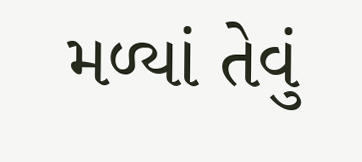મળ્યાં તેવું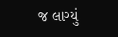જ લાગ્યું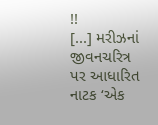!!
[...] મરીઝનાં જીવનચરિત્ર પર આધારિત નાટક ‘એક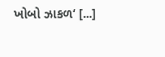ખોબો ઝાકળ‘ [...]